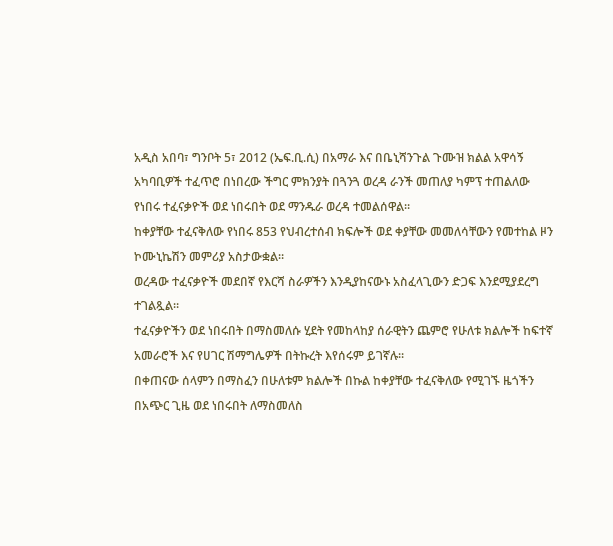አዲስ አበባ፣ ግንቦት 5፣ 2012 (ኤፍ.ቢ.ሲ) በአማራ እና በቤኒሻንጉል ጉሙዝ ክልል አዋሳኝ አካባቢዎች ተፈጥሮ በነበረው ችግር ምክንያት በጓንጓ ወረዳ ራንች መጠለያ ካምፕ ተጠልለው የነበሩ ተፈናቃዮች ወደ ነበሩበት ወደ ማንዱራ ወረዳ ተመልሰዋል።
ከቀያቸው ተፈናቅለው የነበሩ 853 የህብረተሰብ ክፍሎች ወደ ቀያቸው መመለሳቸውን የመተከል ዞን ኮሙኒኬሽን መምሪያ አስታውቋል።
ወረዳው ተፈናቃዮች መደበኛ የእርሻ ስራዎችን እንዲያከናውኑ አስፈላጊውን ድጋፍ እንደሚያደረግ ተገልጿል።
ተፈናቃዮችን ወደ ነበሩበት በማስመለሱ ሂደት የመከላከያ ሰራዊትን ጨምሮ የሁለቱ ክልሎች ከፍተኛ አመራሮች እና የሀገር ሽማግሌዎች በትኩረት እየሰሩም ይገኛሉ።
በቀጠናው ሰላምን በማስፈን በሁለቱም ክልሎች በኩል ከቀያቸው ተፈናቅለው የሚገኙ ዜጎችን በአጭር ጊዜ ወደ ነበሩበት ለማስመለስ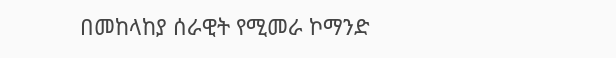በመከላከያ ሰራዊት የሚመራ ኮማንድ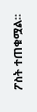ፖስት ተጠቁሟል።